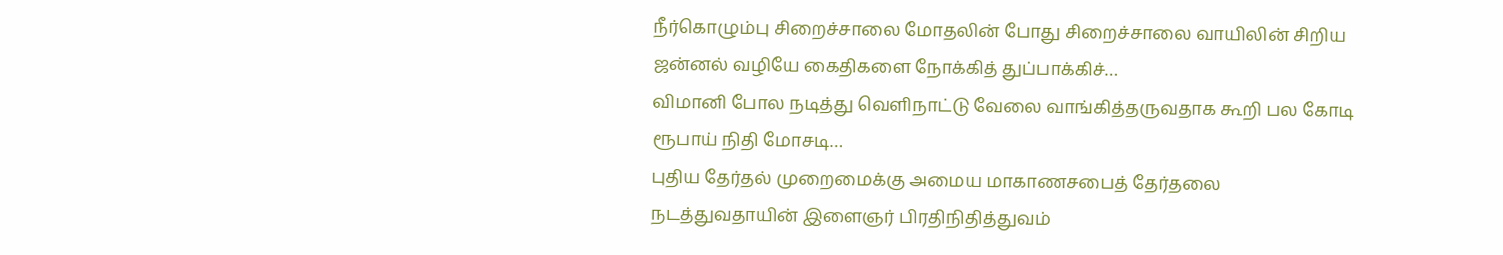நீர்கொழும்பு சிறைச்சாலை மோதலின் போது சிறைச்சாலை வாயிலின் சிறிய ஜன்னல் வழியே கைதிகளை நோக்கித் துப்பாக்கிச்…
விமானி போல நடித்து வெளிநாட்டு வேலை வாங்கித்தருவதாக கூறி பல கோடி ரூபாய் நிதி மோசடி…
புதிய தேர்தல் முறைமைக்கு அமைய மாகாணசபைத் தேர்தலை நடத்துவதாயின் இளைஞர் பிரதிநிதித்துவம்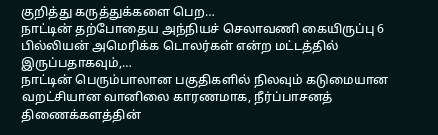குறித்து கருத்துக்களை பெற…
நாட்டின் தற்போதைய அந்நியச் செலாவணி கையிருப்பு 6 பில்லியன் அமெரிக்க டொலர்கள் என்ற மட்டத்தில் இருப்பதாகவும்,…
நாட்டின் பெரும்பாலான பகுதிகளில் நிலவும் கடுமையான வறட்சியான வானிலை காரணமாக, நீர்ப்பாசனத் திணைக்களத்தின்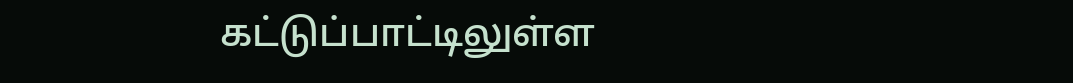கட்டுப்பாட்டிலுள்ள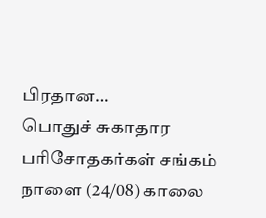பிரதான…
பொதுச் சுகாதார பரிசோதகர்கள் சங்கம் நாளை (24/08) காலை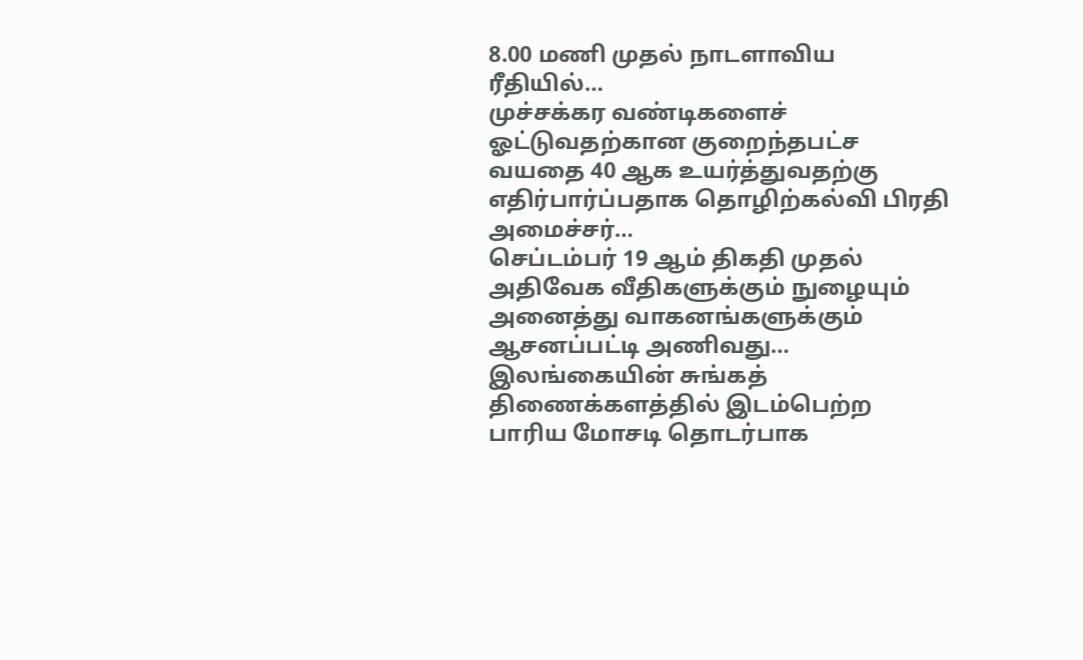8.00 மணி முதல் நாடளாவிய ரீதியில்…
முச்சக்கர வண்டிகளைச் ஓட்டுவதற்கான குறைந்தபட்ச வயதை 40 ஆக உயர்த்துவதற்கு எதிர்பார்ப்பதாக தொழிற்கல்வி பிரதி அமைச்சர்…
செப்டம்பர் 19 ஆம் திகதி முதல் அதிவேக வீதிகளுக்கும் நுழையும் அனைத்து வாகனங்களுக்கும் ஆசனப்பட்டி அணிவது…
இலங்கையின் சுங்கத் திணைக்களத்தில் இடம்பெற்ற பாரிய மோசடி தொடர்பாக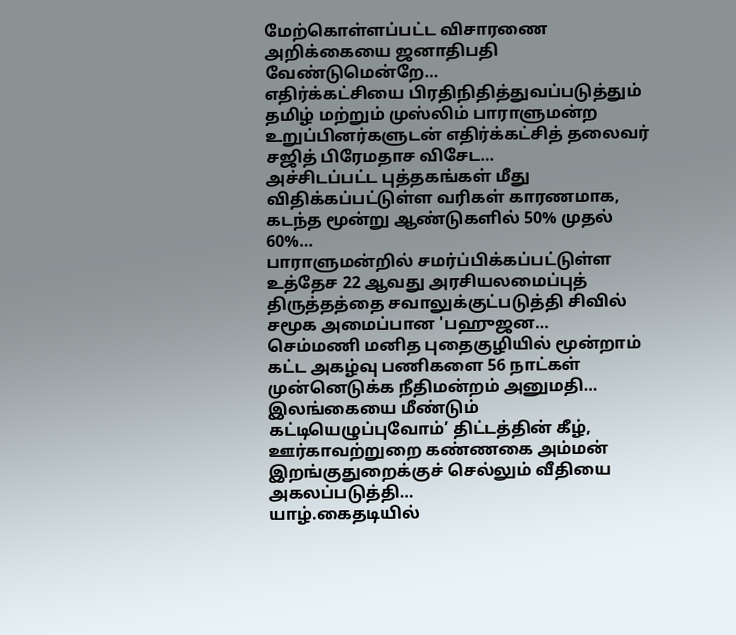மேற்கொள்ளப்பட்ட விசாரணை அறிக்கையை ஜனாதிபதி வேண்டுமென்றே…
எதிர்க்கட்சியை பிரதிநிதித்துவப்படுத்தும் தமிழ் மற்றும் முஸ்லிம் பாராளுமன்ற உறுப்பினர்களுடன் எதிர்க்கட்சித் தலைவர் சஜித் பிரேமதாச விசேட…
அச்சிடப்பட்ட புத்தகங்கள் மீது விதிக்கப்பட்டுள்ள வரிகள் காரணமாக, கடந்த மூன்று ஆண்டுகளில் 50% முதல் 60%…
பாராளுமன்றில் சமர்ப்பிக்கப்பட்டுள்ள உத்தேச 22 ஆவது அரசியலமைப்புத் திருத்தத்தை சவாலுக்குட்படுத்தி சிவில் சமூக அமைப்பான 'பஹுஜன…
செம்மணி மனித புதைகுழியில் மூன்றாம் கட்ட அகழ்வு பணிகளை 56 நாட்கள் முன்னெடுக்க நீதிமன்றம் அனுமதி…
இலங்கையை மீண்டும் கட்டியெழுப்புவோம்’ திட்டத்தின் கீழ், ஊர்காவற்றுறை கண்ணகை அம்மன் இறங்குதுறைக்குச் செல்லும் வீதியை அகலப்படுத்தி…
யாழ்.கைதடியில்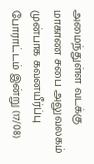அமைந்துள்ள வடக்கு மாகாண சபை அலுவலகம் முன்பாக கவனயீர்ப்பு போராட்டம் இன்று (17/08)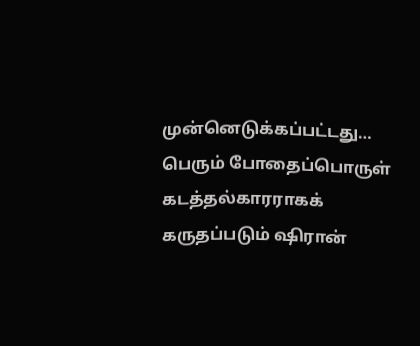முன்னெடுக்கப்பட்டது…
பெரும் போதைப்பொருள் கடத்தல்காரராகக் கருதப்படும் ஷிரான்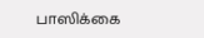பாஸிக்கை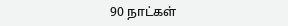90 நாட்கள்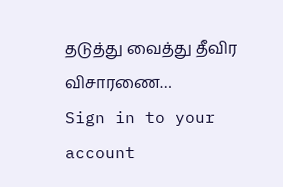தடுத்து வைத்து தீவிர விசாரணை…
Sign in to your account